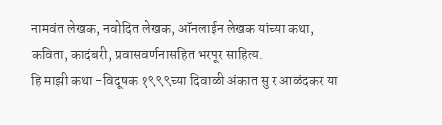नामवंत लेखक, नवोदित लेखक, ऑनलाईन लेखक यांच्या कथा, कविता, कादंबरी, प्रवासवर्णनासहित भरपूर साहित्य.
हि माझी कथा -विदूषक १९९९च्या दिवाळी अंकात सु र आळंदकर या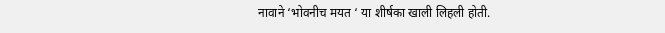नावाने ‘भोवनीच मयत ‘ या शीर्षका खाली लिहली होती.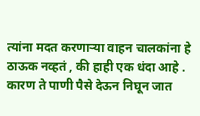त्यांना मदत करणाऱ्या वाहन चालकांना हे ठाऊक नव्हतं , की हाही एक धंदा आहे . कारण ते पाणी पैसे देऊन निघून जात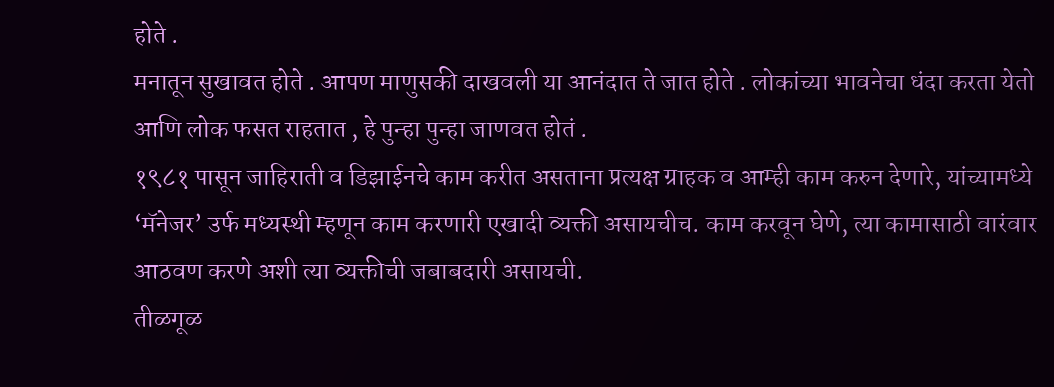होते .
मनातून सुखावत होते . आपण माणुसकी दाखवली या आनंदात ते जात होते . लोकांच्या भावनेचा धंदा करता येतो आणि लोक फसत राहतात , हे पुन्हा पुन्हा जाणवत होतं .
१९८१ पासून जाहिराती व डिझाईनचे काम करीत असताना प्रत्यक्ष ग्राहक व आम्ही काम करुन देणारे, यांच्यामध्ये ‘मॅनेजर’ उर्फ मध्यस्थी म्हणून काम करणारी एखादी व्यक्ती असायचीच. काम करवून घेणे, त्या कामासाठी वारंवार आठवण करणे अशी त्या व्यक्तीची जबाबदारी असायची.
तीळगूळ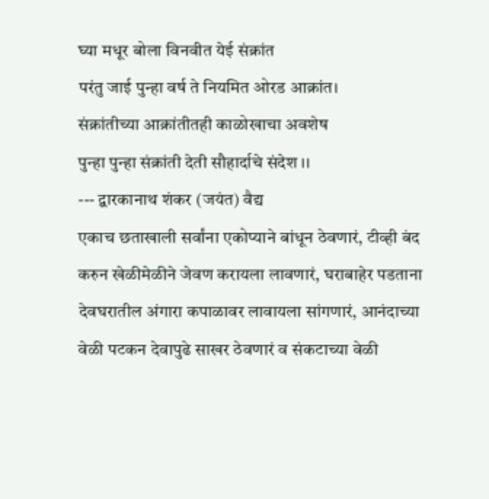घ्या मधूर बोला विनवीत येई संक्रांत
परंतु जाई पुन्हा वर्ष ते नियमित ओरड आक्रांत।
संक्रांतीच्या आक्रांतीतही काळोखाचा अवशेष
पुन्हा पुन्हा संक्रांती देती सौहार्दाचे संदेश ।।
--- द्वारकानाथ शंकर (जयंत) वैद्य
एकाच छताखाली सर्वांना एकोप्याने बांधून ठेवणारं, टीव्ही बंद करुन खेळीमेळीने जेवण करायला लावणारं, घराबाहेर पडताना देवघरातील अंगारा कपाळावर लावायला सांगणारं, आनंदाच्या वेळी पटकन देवापुढे साखर ठेवणारं व संकटाच्या वेळी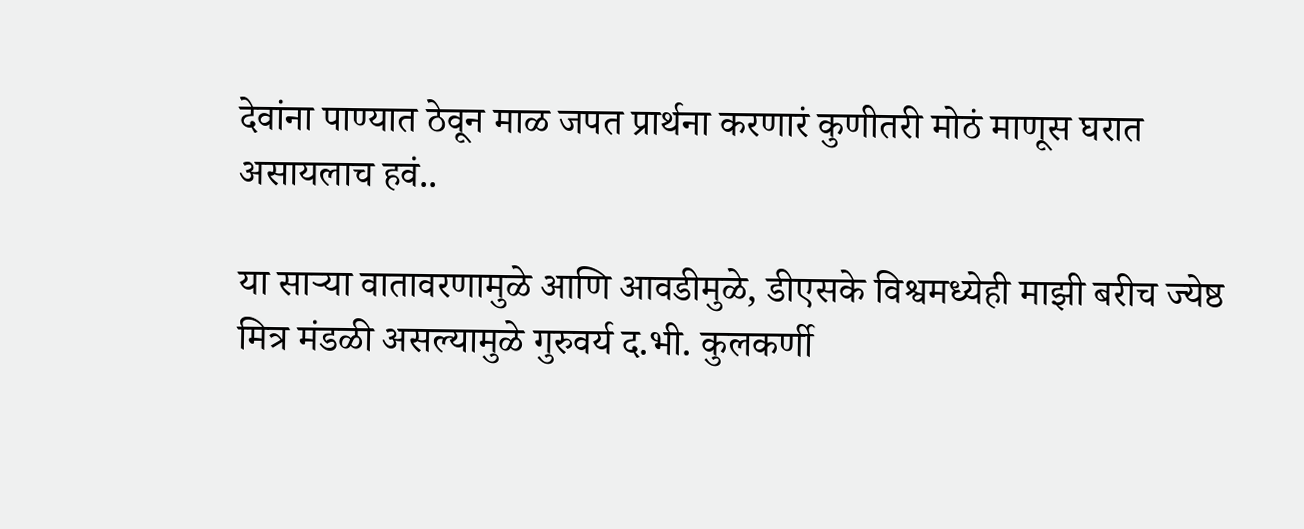देवांना पाण्यात ठेवून माळ जपत प्रार्थना करणारं कुणीतरी मोठं माणूस घरात असायलाच हवं..

या साऱ्या वातावरणामुळे आणि आवडीमुळे, डीएसके विश्वमध्येही माझी बरीच ज्येष्ठ मित्र मंडळी असल्यामुळे गुरुवर्य द.भी. कुलकर्णी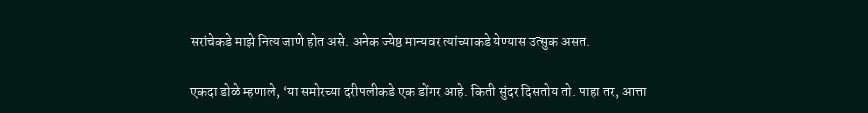सरांचेकडे माझे नित्य जाणे होत असे. अनेक ज्येष्ठ मान्यवर त्यांच्याकडे येण्यास उत्सुक असत.

एकदा डोळे म्हणाले, ‘या समोरच्या दरीपलीकडे एक डोंगर आहे. किती सुंदर दिसतोय तो. पाहा तर, आत्ता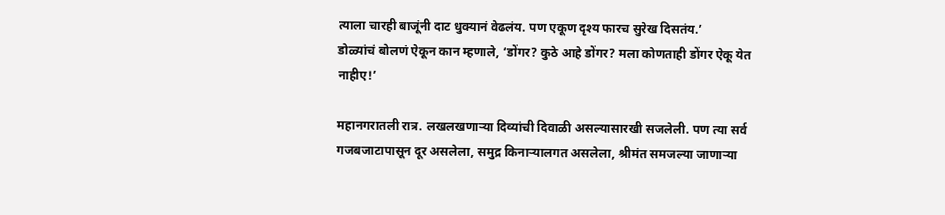त्याला चारही बाजूंनी दाट धुक्यानं वेढलंय. पण एकूण दृश्य फारच सुरेख दिसतंय.’
डोळ्यांचं बोलणं ऐकून कान म्हणाले, ‘डोंगर? कुठे आहे डोंगर? मला कोणताही डोंगर ऐकू येत नाहीए!’

महानगरातली रात्र. लखलखणाऱ्या दिव्यांची दिवाळी असल्यासारखी सजलेली. पण त्या सर्व गजबजाटापासून दूर असलेला, समुद्र किनाऱ्यालगत असलेला, श्रीमंत समजल्या जाणाऱ्या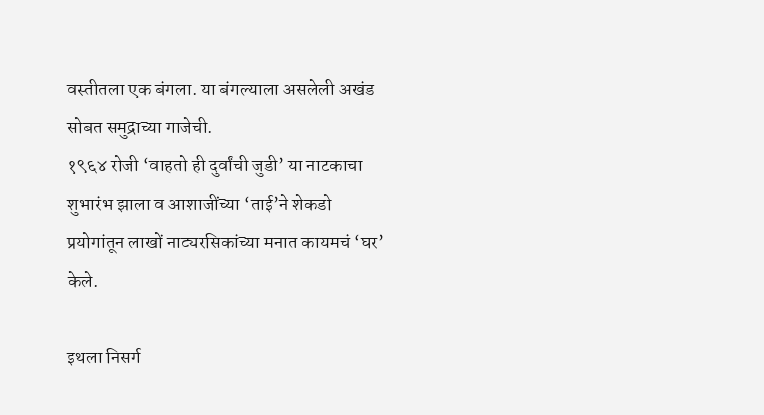वस्तीतला एक बंगला. या बंगल्याला असलेली अखंड सोबत समुद्राच्या गाजेची.
१९६४ रोजी ‘वाहतो ही दुर्वांची जुडी’ या नाटकाचा शुभारंभ झाला व आशाजींच्या ‘ताई’ने शेकडो प्रयोगांतून लाखों नाट्यरसिकांच्या मनात कायमचं ‘घर’ केले.

इथला निसर्ग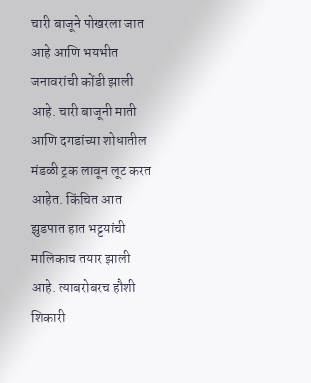चारी बाजूने पोखरला जात आहे आणि भयभीत जनावरांची कोंडी झाली आहे. चारी बाजूनी माती आणि दगडांच्या शोधातील मंडळी ट्रक लावून लूट करत आहेत. किंचित आत झुडपात हात भट्टयांची मालिकाच तयार झाली आहे. त्याबरोबरच हौशी शिकारी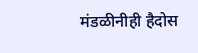मंडळीनीही हैदोस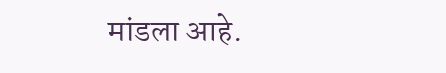मांडला आहे.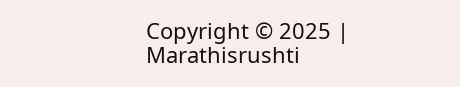Copyright © 2025 | Marathisrushti